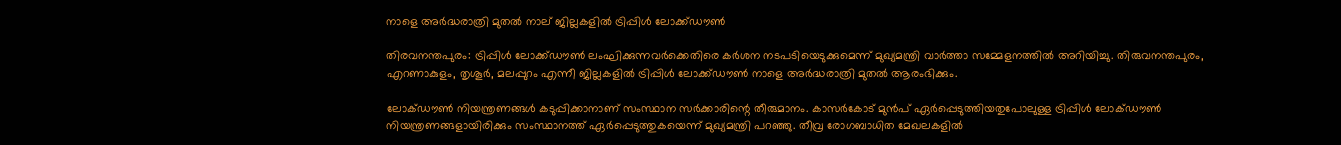നാളെ അർദ്ധരാത്രി മുതൽ നാല് ജില്ലകളിൽ ട്രിപ്പിൾ ലോക്ക്ഡൗൺ

തിരവനന്തപുരം: ട്രിപ്പിൾ ലോക്ക്ഡൗൺ ലംഘിക്കുന്നവർക്കെതിരെ കർശന നടപടിയെടുക്കുമെന്ന് മുഖ്യമന്ത്രി വാർത്താ സമ്മേളനത്തിൽ അറിയിച്ചു. തിരുവനന്തപുരം, എറണാകുളം, തൃശൂർ, മലപ്പുറം എന്നീ ജില്ലകളിൽ ട്രിപ്പിൾ ലോക്ക്ഡൗൺ നാളെ അർദ്ധരാത്രി മുതൽ ആരംഭിക്കും.

ലോക്ഡൗൺ നിയന്ത്രണങ്ങൾ കടുപ്പിക്കാനാണ് സംസ്ഥാന സർക്കാരിന്റെ തീരുമാനം. കാസർകോട് മുൻപ് ഏർപ്പെടുത്തിയതുപോലുള്ള ട്രിപ്പിൾ ലോക്ഡൗൺ നിയന്ത്രണങ്ങളായിരിക്കും സംസ്ഥാനത്ത് ഏർപ്പെടുത്തുകയെന്ന് മുഖ്യമന്ത്രി പറഞ്ഞു. തീവ്ര രോഗബാധിത മേഖലകളില്‍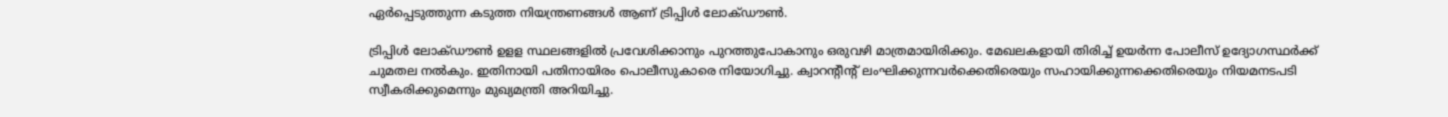ഏര്‍പ്പെടുത്തുന്ന കടുത്ത നിയന്ത്രണങ്ങള്‍ ആണ് ട്രിപ്പിള്‍ ലോക്ഡൗണ്‍.

ട്രിപ്പിള്‍ ലോക്ഡൗണ്‍ ഉളള സ്ഥലങ്ങളില്‍ പ്രവേശിക്കാനും പുറത്തുപോകാനും ഒരുവഴി മാത്രമായിരിക്കും. മേഖലകളായി തിരിച്ച് ഉയര്‍ന്ന പോലീസ് ഉദ്യോഗസ്ഥര്‍ക്ക് ചുമതല നല്‍കും. ഇതിനായി പതിനായിരം പൊലീസുകാരെ നിയോഗിച്ചു. ക്വാറന്റീന്റ് ലംഘിക്കുന്നവര്‍ക്കെതിരെയും സഹായിക്കുന്നക്കെതിരെയും നിയമനടപടി സ്വീകരിക്കുമെന്നും മുഖ്യമന്ത്രി അറിയിച്ചു.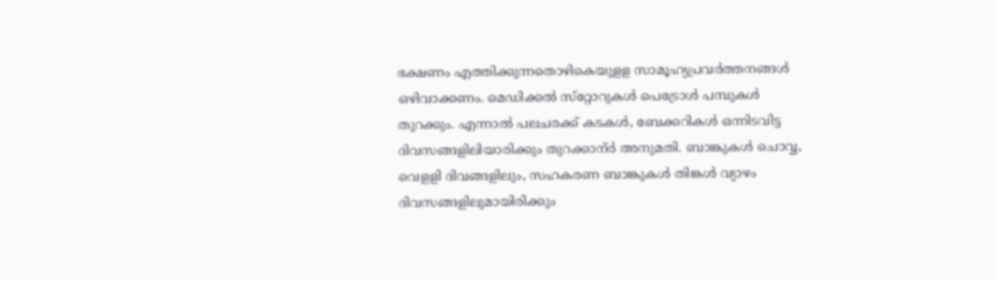ഭക്ഷണം എത്തിക്കുന്നതൊഴികെയുളള സാമൂഹ്യപ്രവര്‍ത്തനങ്ങള്‍ ഒഴിവാക്കണം. മെഡിക്കല്‍ സ്‌റ്റോറുകള്‍ പെട്രോള്‍ പമ്പുകള്‍ തുറക്കും. എന്നാല്‍ പലചരക്ക് കടകള്‍, ബേക്കറികള്‍ ഒന്നിടവിട്ട ദിവസങ്ങളിലിയാരിക്കും തുറക്കാന്ർ അനുമതി. ബാങ്കുകള്‍ ചൊവ്വ, വെളളി ദിവങ്ങളിലും, സഹകരണ ബാങ്കുകള്‍ തിങ്കള്‍ വ്യാഴം ദിവസങ്ങളിലുമായിരിക്കും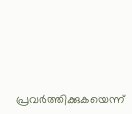പ്രവർത്തിക്കുകയെന്ന്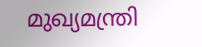മുഖ്യമന്ത്രി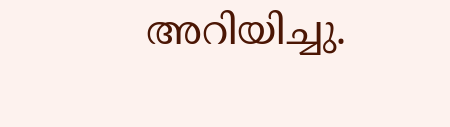അറിയിച്ചു.